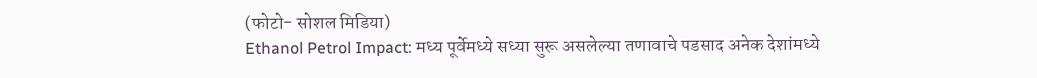(फोटो- सोशल मिडिया)
Ethanol Petrol Impact: मध्य पूर्वेमध्ये सध्या सुरू असलेल्या तणावाचे पडसाद अनेक देशांमध्ये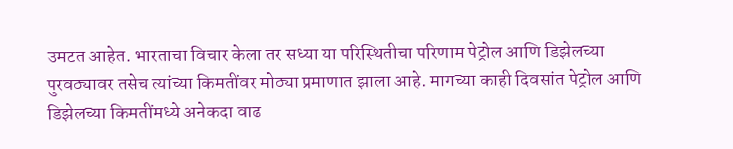उमटत आहेत. भारताचा विचार केला तर सध्या या परिस्थितीचा परिणाम पेट्रोल आणि डिझेलच्या पुरवठ्यावर तसेच त्यांच्या किमतींवर मोठ्या प्रमाणात झाला आहे. मागच्या काही दिवसांत पेट्रोल आणि डिझेलच्या किमतींमध्ये अनेकदा वाढ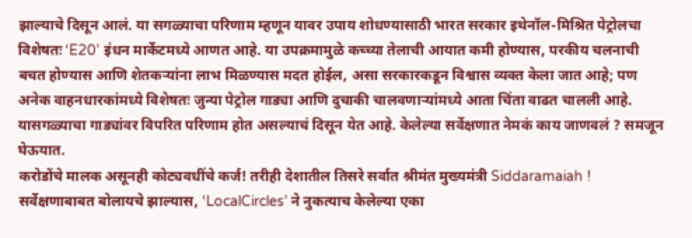झाल्याचे दिसून आलं. या सगळ्याचा परिणाम म्हणून यावर उपाय शोधण्यासाठी भारत सरकार इथेनॉल-मिश्रित पेट्रोलचा विशेषतः ‘E20’ इंधन मार्केटमध्ये आणत आहे. या उपक्रमामुळे कच्च्या तेलाची आयात कमी होण्यास, परकीय चलनाची बचत होण्यास आणि शेतकऱ्यांना लाभ मिळण्यास मदत होईल, असा सरकारकडून विश्वास व्यक्त केला जात आहे; पण अनेक वाहनधारकांमध्ये विशेषतः जुन्या पेट्रोल गाड्या आणि दुचाकी चालवणाऱ्यांमध्ये आता चिंता वाढत चालली आहे. यासगळ्याचा गाड्यांवर विपरित परिणाम होत असल्याचं दिसून येत आहे. केलेल्या सर्वेक्षणात नेमकं काय जाणवलं ? समजून घेऊयात.
करोडोंचे मालक असूनही कोट्यवधींचे कर्ज! तरीही देशातील तिसरे सर्वात श्रीमंत मुख्यमंत्री Siddaramaiah !
सर्वेक्षणाबाबत बोलायचे झाल्यास, ‘LocalCircles’ ने नुकत्याच केलेल्या एका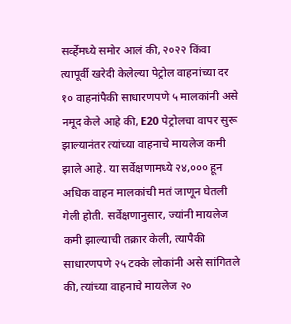सर्व्हेमध्ये समोर आलं की, २०२२ किंवा त्यापूर्वी खरेदी केलेल्या पेट्रोल वाहनांच्या दर १० वाहनांपैकी साधारणपणे ५ मालकांनी असे नमूद केले आहे की, E20 पेट्रोलचा वापर सुरू झाल्यानंतर त्यांच्या वाहनाचे मायलेज कमी झाले आहे. या सर्वेक्षणामध्ये २४,००० हून अधिक वाहन मालकांची मतं जाणून घेतली गेली होती. सर्वेक्षणानुसार, ज्यांनी मायलेज कमी झाल्याची तक्रार केली, त्यापैकी साधारणपणे २५ टक्के लोकांनी असे सांगितले की, त्यांच्या वाहनाचे मायलेज २०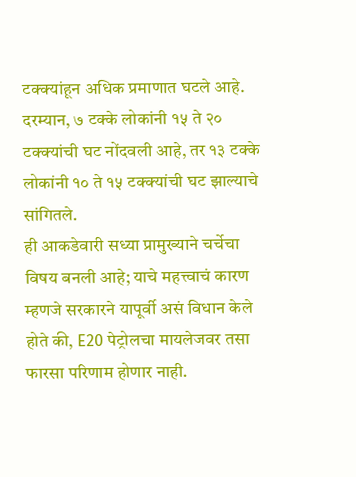टक्क्यांहून अधिक प्रमाणात घटले आहे. दरम्यान, ७ टक्के लोकांनी १५ ते २० टक्क्यांची घट नोंदवली आहे, तर १३ टक्के लोकांनी १० ते १५ टक्क्यांची घट झाल्याचे सांगितले.
ही आकडेवारी सध्या प्रामुख्याने चर्चेचा विषय बनली आहे; याचे महत्त्वाचं कारण म्हणजे सरकारने यापूर्वी असं विधान केले होते की, E20 पेट्रोलचा मायलेजवर तसा फारसा परिणाम होणार नाही.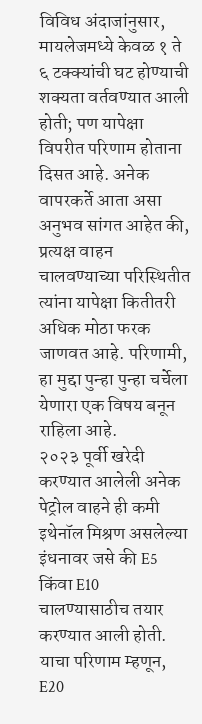विविध अंदाजांनुसार, मायलेजमध्ये केवळ १ ते ६ टक्क्यांची घट होण्याची शक्यता वर्तवण्यात आली होती; पण यापेक्षा विपरीत परिणाम होताना दिसत आहे. अनेक वापरकर्ते आता असा अनुभव सांगत आहेत की, प्रत्यक्ष वाहन चालवण्याच्या परिस्थितीत त्यांना यापेक्षा कितीतरी अधिक मोठा फरक जाणवत आहे. परिणामी, हा मुद्दा पुन्हा पुन्हा चर्चेला येणारा एक विषय बनून राहिला आहे.
२०२३ पूर्वी खरेदी करण्यात आलेली अनेक पेट्रोल वाहने ही कमी इथेनॉल मिश्रण असलेल्या इंधनावर जसे की E5 किंवा E10 चालण्यासाठीच तयार करण्यात आली होती. याचा परिणाम म्हणून, E20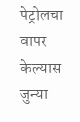पेट्रोलचा वापर केल्यास जुन्या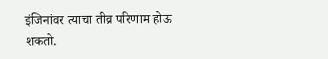इंजिनांवर त्याचा तीव्र परिणाम होऊ शकतो.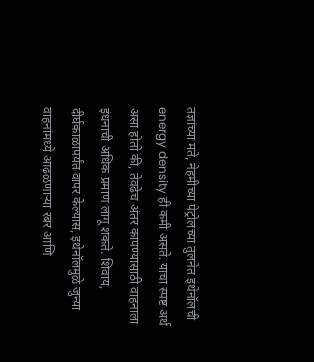तज्ञांच्या मते, नेहमीच्या पेट्रोलच्या तुलनेत इथेनॉलची energy density ही कमी असते. याचा स्पष्ट अर्थ असा होतो की, तेवढेच अंतर कापण्यासाठी वाहनाला इंधनाची अधिक प्रमाण लागू शकते. शिवाय, दीर्घकाळापर्यंत वापर केल्यास, इथेनॉलमुळे जुन्या वाहनांमध्ये आढळणाऱ्या रबर आणि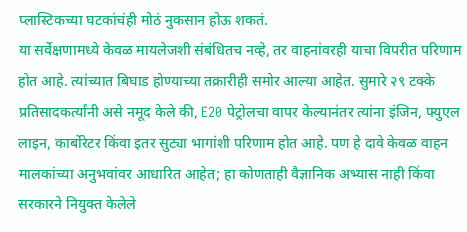प्लास्टिकच्या घटकांचंही मोठं नुकसान होऊ शकतं.
या सर्वेक्षणामध्ये केवळ मायलेजशी संबंधितच नव्हे, तर वाहनांवरही याचा विपरीत परिणाम होत आहे. त्यांच्यात बिघाड होण्याच्या तक्रारीही समोर आल्या आहेत. सुमारे २९ टक्के प्रतिसादकर्त्यांनी असे नमूद केले की, E20 पेट्रोलचा वापर केल्यानंतर त्यांना इंजिन, फ्युएल लाइन, कार्बोरेटर किंवा इतर सुट्या भागांशी परिणाम होत आहे. पण हे दावे केवळ वाहन मालकांच्या अनुभवांवर आधारित आहेत; हा कोणताही वैज्ञानिक अभ्यास नाही किंवा सरकारने नियुक्त केलेले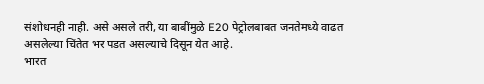संशोधनही नाही. असे असले तरी, या बाबींमुळे E20 पेट्रोलबाबत जनतेमध्ये वाढत असलेल्या चिंतेत भर पडत असल्याचे दिसून येत आहे.
भारत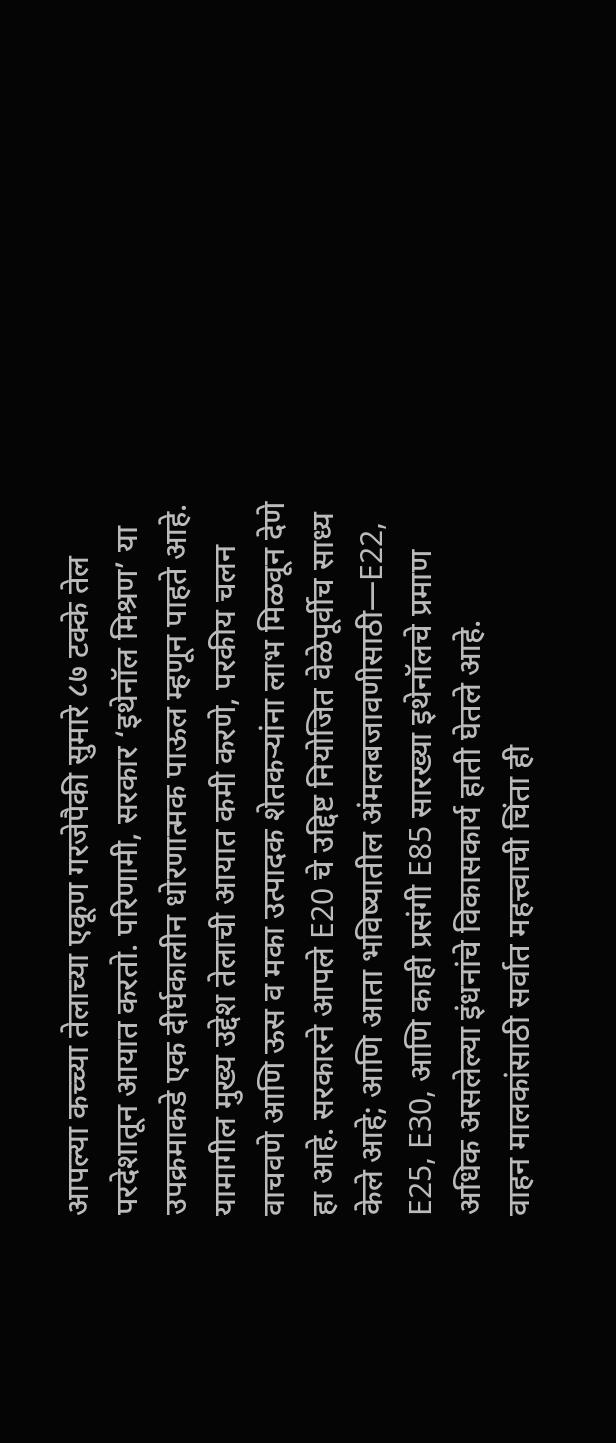आपल्या कच्च्या तेलाच्या एकूण गरजेपैकी सुमारे ८७ टक्के तेल परदेशातून आयात करतो. परिणामी, सरकार ‘इथेनॉल मिश्रण’ या उपक्रमाकडे एक दीर्घकालीन धोरणात्मक पाऊल म्हणून पाहते आहे. यामागील मुख्य उद्देश तेलाची आयात कमी करणे, परकीय चलन वाचवणे आणि ऊस व मका उत्पादक शेतकऱ्यांना लाभ मिळवून देणे हा आहे. सरकारने आपले E20 चे उद्दिष्ट नियोजित वेळेपूर्वीच साध्य केले आहे; आणि आता भविष्यातील अंमलबजावणीसाठी—E22, E25, E30, आणि काही प्रसंगी E85 सारख्या इथेनॉलचे प्रमाण अधिक असलेल्या इंधनांचे विकासकार्य हाती घेतले आहे.
वाहन मालकांसाठी सर्वात महत्त्वाची चिंता ही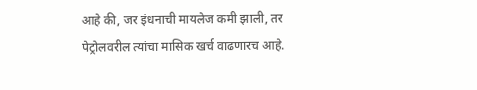आहे की, जर इंधनाची मायलेज कमी झाली, तर पेट्रोलवरील त्यांचा मासिक खर्च वाढणारच आहे.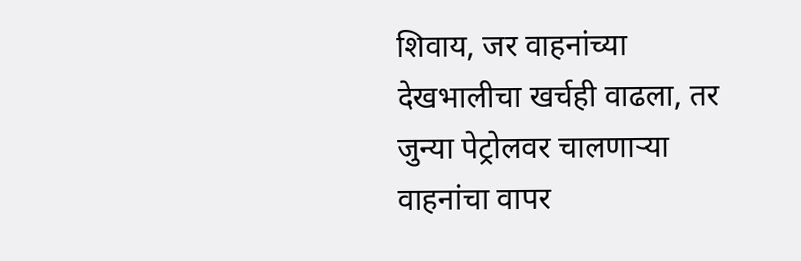शिवाय, जर वाहनांच्या देखभालीचा खर्चही वाढला, तर जुन्या पेट्रोलवर चालणाऱ्या वाहनांचा वापर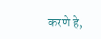करणे हे,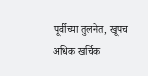पूर्वीच्या तुलनेत, खूपच अधिक खर्चिक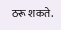ठरू शकते.